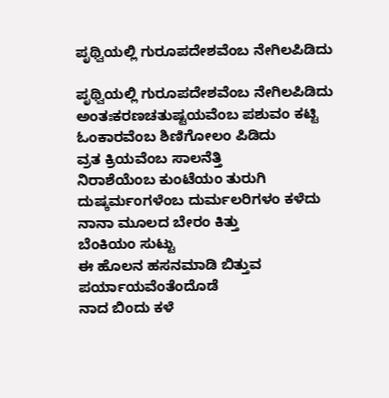ಪೃಥ್ವಿಯಲ್ಲಿ ಗುರೂಪದೇಶವೆಂಬ ನೇಗಿಲಪಿಡಿದು

ಪೃಥ್ವಿಯಲ್ಲಿ ಗುರೂಪದೇಶವೆಂಬ ನೇಗಿಲಪಿಡಿದು
ಅಂತಃಕರಣಚತುಷ್ಟಯವೆಂಬ ಪಶುವಂ ಕಟ್ಟಿ
ಓಂಕಾರವೆಂಬ ಶಿಣಿಗೋಲಂ ಪಿಡಿದು
ವ್ರತ ಕ್ರಿಯವೆಂಬ ಸಾಲನೆತ್ತಿ
ನಿರಾಶೆಯೆಂಬ ಕುಂಟೆಯಂ ತುರುಗಿ
ದುಷ್ಕರ್ಮಂಗಳೆಂಬ ದುರ್ಮಲರಿಗಳಂ ಕಳೆದು
ನಾನಾ ಮೂಲದ ಬೇರಂ ಕಿತ್ತು
ಬೆಂಕಿಯಂ ಸುಟ್ಟು
ಈ ಹೊಲನ ಹಸನಮಾಡಿ ಬಿತ್ತುವ
ಪರ್ಯಾಯವೆಂತೆಂದೊಡೆ
ನಾದ ಬಿಂದು ಕಳೆ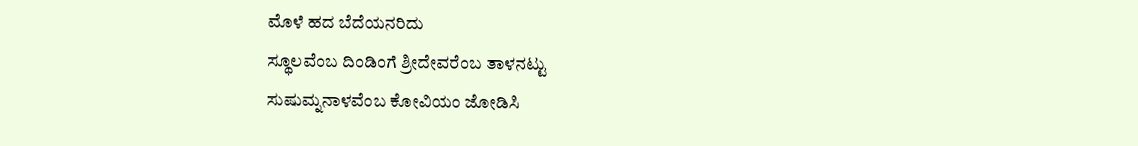ಮೊಳೆ ಹದ ಬೆದೆಯನರಿದು
ಸ್ಥೂಲವೆಂಬ ದಿಂಡಿಂಗೆ ಶ್ರೀದೇವರೆಂಬ ತಾಳನಟ್ಟು
ಸುಷುಮ್ನನಾಳವೆಂಬ ಕೋವಿಯಂ ಜೋಡಿಸಿ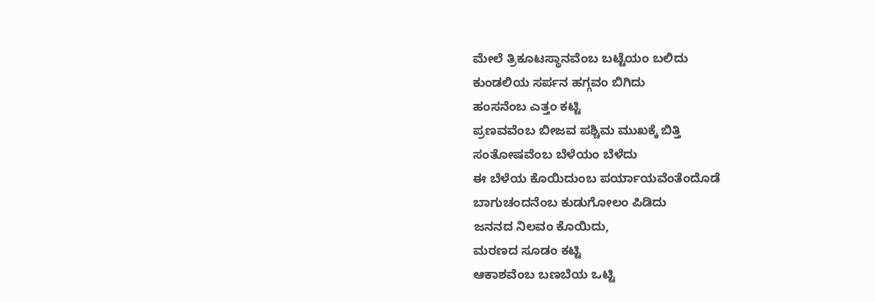ಮೇಲೆ ತ್ರಿಕೂಟಸ್ಥಾನವೆಂಬ ಬಟ್ಟೆಯಂ ಬಲಿದು
ಕುಂಡಲಿಯ ಸರ್ಪನ ಹಗ್ಗವಂ ಬಿಗಿದು
ಹಂಸನೆಂಬ ಎತ್ತಂ ಕಟ್ಟಿ
ಪ್ರಣವವೆಂಬ ಬೀಜವ ಪಶ್ಚಿಮ ಮುಖಕ್ಕೆ ಬಿತ್ತಿ
ಸಂತೋಷವೆಂಬ ಬೆಳೆಯಂ ಬೆಳೆದು
ಈ ಬೆಳೆಯ ಕೊಯಿದುಂಬ ಪರ್ಯಾಯವೆಂತೆಂದೊಡೆ
ಬಾಗುಚಂದನೆಂಬ ಕುಡುಗೋಲಂ ಪಿಡಿದು
ಜನನದ ನಿಲವಂ ಕೊಯಿದು,
ಮರಣದ ಸೂಡಂ ಕಟ್ಟಿ
ಆಕಾಶವೆಂಬ ಬಣಬೆಯ ಒಟ್ಟಿ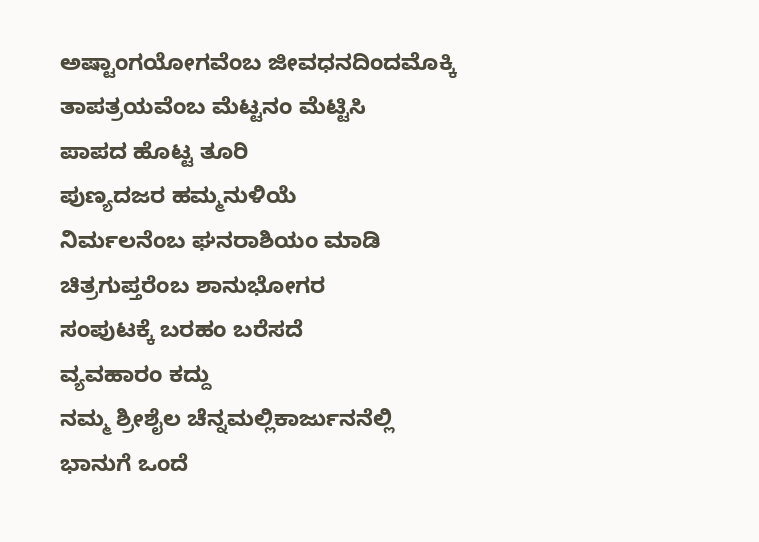ಅಷ್ಟಾಂಗಯೋಗವೆಂಬ ಜೀವಧನದಿಂದಮೊಕ್ಕಿ
ತಾಪತ್ರಯವೆಂಬ ಮೆಟ್ಟನಂ ಮೆಟ್ಟಿಸಿ
ಪಾಪದ ಹೊಟ್ಟ ತೂರಿ
ಪುಣ್ಯದಜರ ಹಮ್ಮನುಳಿಯೆ
ನಿರ್ಮಲನೆಂಬ ಘನರಾಶಿಯಂ ಮಾಡಿ
ಚಿತ್ರಗುಪ್ತರೆಂಬ ಶಾನುಭೋಗರ
ಸಂಪುಟಕ್ಕೆ ಬರಹಂ ಬರೆಸದೆ
ವ್ಯವಹಾರಂ ಕದ್ದು
ನಮ್ಮ ಶ್ರೀಶೈಲ ಚೆನ್ನಮಲ್ಲಿಕಾರ್ಜುನನೆಲ್ಲಿ
ಭಾನುಗೆ ಒಂದೆ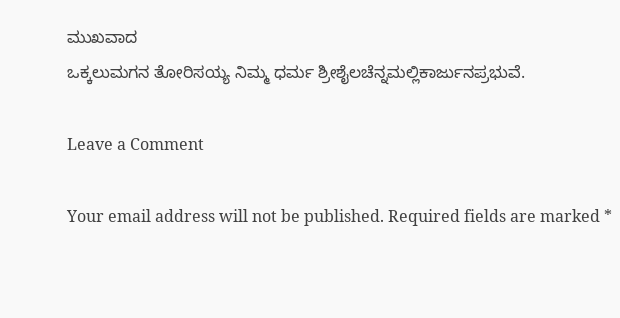ಮುಖವಾದ
ಒಕ್ಕಲುಮಗನ ತೋರಿಸಯ್ಯ ನಿಮ್ಮ ಧರ್ಮ ಶ್ರೀಶೈಲಚೆನ್ನಮಲ್ಲಿಕಾರ್ಜುನಪ್ರಭುವೆ.

Leave a Comment

Your email address will not be published. Required fields are marked *